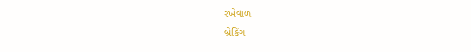રખેવાળ
બ્રેકિંગ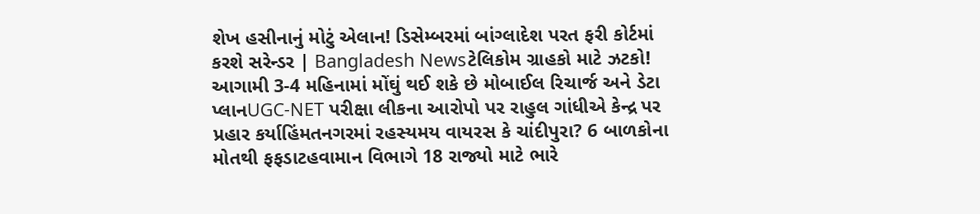શેખ હસીનાનું મોટું એલાન! ડિસેમ્બરમાં બાંગ્લાદેશ પરત ફરી કોર્ટમાં કરશે સરેન્ડર | Bangladesh Newsટેલિકોમ ગ્રાહકો માટે ઝટકો! આગામી 3-4 મહિનામાં મોંઘું થઈ શકે છે મોબાઈલ રિચાર્જ અને ડેટા પ્લાનUGC-NET પરીક્ષા લીકના આરોપો પર રાહુલ ગાંધીએ કેન્દ્ર પર પ્રહાર કર્યાહિંમતનગરમાં રહસ્યમય વાયરસ કે ચાંદીપુરા? 6 બાળકોના મોતથી ફફડાટહવામાન વિભાગે 18 રાજ્યો માટે ભારે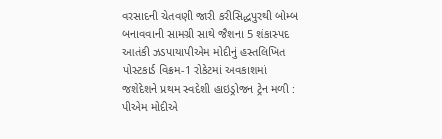વરસાદની ચેતવણી જારી કરીસિદ્ધપુરથી બોમ્બ બનાવવાની સામગ્રી સાથે જૈશના 5 શંકાસ્પદ આતંકી ઝડપાયાપીએમ મોદીનું હસ્તલિખિત પોસ્ટકાર્ડ વિક્રમ-1 રોકેટમાં અવકાશમાં જશેદેશને પ્રથમ સ્વદેશી હાઇડ્રોજન ટ્રેન મળી : પીએમ મોદીએ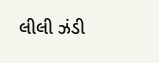લીલી ઝંડી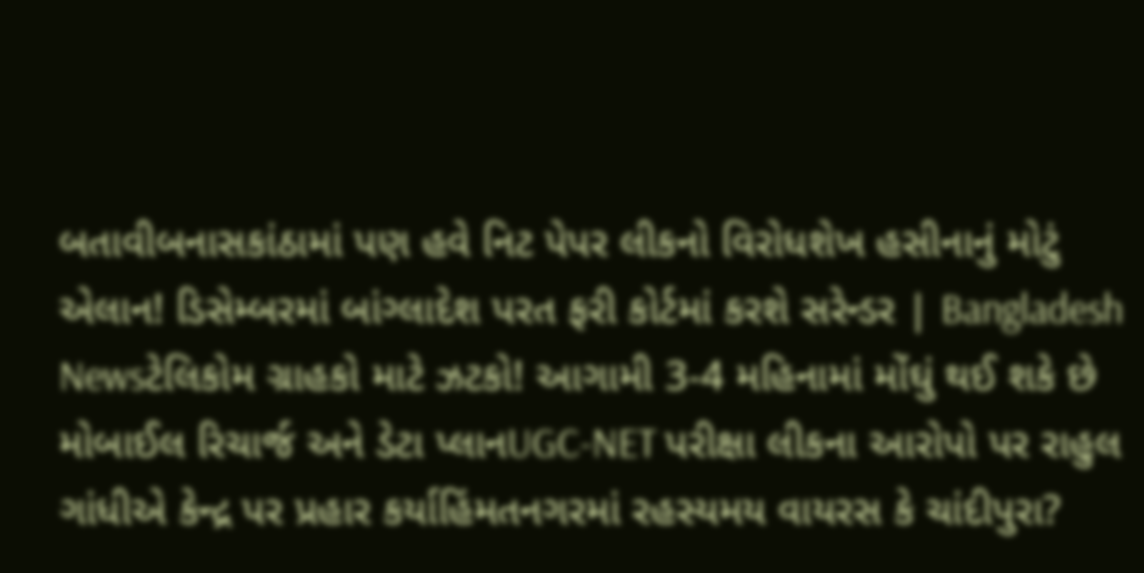બતાવીબનાસકાંઠામાં પણ હવે નિટ પેપર લીકનો વિરોધશેખ હસીનાનું મોટું એલાન! ડિસેમ્બરમાં બાંગ્લાદેશ પરત ફરી કોર્ટમાં કરશે સરેન્ડર | Bangladesh Newsટેલિકોમ ગ્રાહકો માટે ઝટકો! આગામી 3-4 મહિનામાં મોંઘું થઈ શકે છે મોબાઈલ રિચાર્જ અને ડેટા પ્લાનUGC-NET પરીક્ષા લીકના આરોપો પર રાહુલ ગાંધીએ કેન્દ્ર પર પ્રહાર કર્યાહિંમતનગરમાં રહસ્યમય વાયરસ કે ચાંદીપુરા?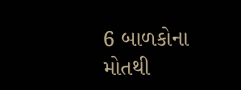6 બાળકોના મોતથી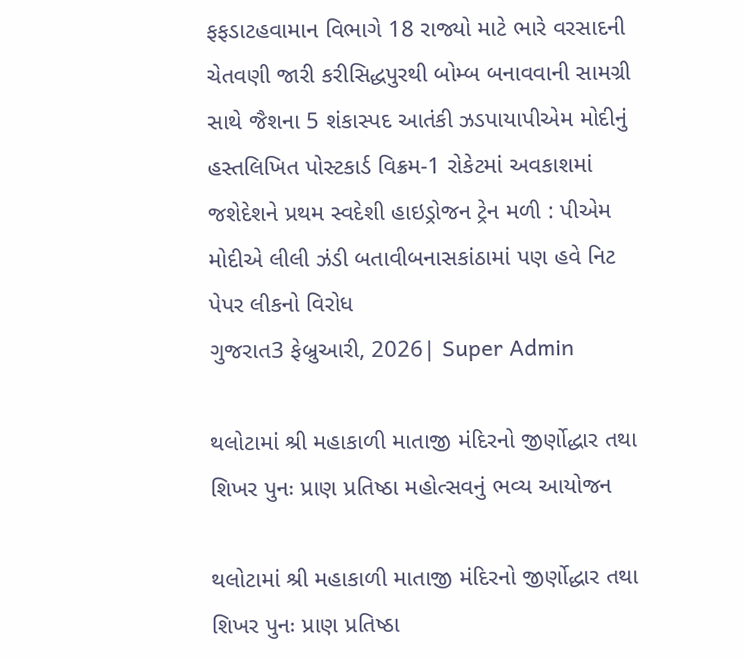ફફડાટહવામાન વિભાગે 18 રાજ્યો માટે ભારે વરસાદની ચેતવણી જારી કરીસિદ્ધપુરથી બોમ્બ બનાવવાની સામગ્રી સાથે જૈશના 5 શંકાસ્પદ આતંકી ઝડપાયાપીએમ મોદીનું હસ્તલિખિત પોસ્ટકાર્ડ વિક્રમ-1 રોકેટમાં અવકાશમાં જશેદેશને પ્રથમ સ્વદેશી હાઇડ્રોજન ટ્રેન મળી : પીએમ મોદીએ લીલી ઝંડી બતાવીબનાસકાંઠામાં પણ હવે નિટ પેપર લીકનો વિરોધ
ગુજરાત3 ફેબ્રુઆરી, 2026| Super Admin

થલોટામાં શ્રી મહાકાળી માતાજી મંદિરનો જીર્ણોદ્ધાર તથા શિખર પુનઃ પ્રાણ પ્રતિષ્ઠા મહોત્સવનું ભવ્ય આયોજન

થલોટામાં શ્રી મહાકાળી માતાજી મંદિરનો જીર્ણોદ્ધાર તથા શિખર પુનઃ પ્રાણ પ્રતિષ્ઠા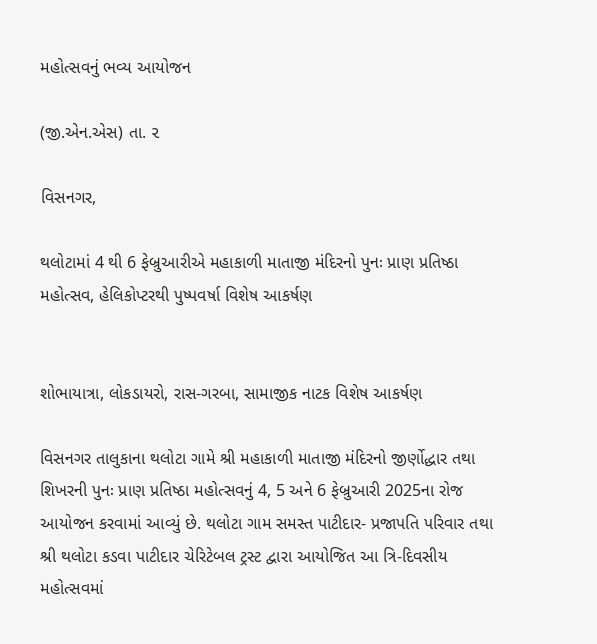મહોત્સવનું ભવ્ય આયોજન

(જી.એન.એસ) તા. ૨

વિસનગર,

થલોટામાં 4 થી 6 ફેબ્રુઆરીએ મહાકાળી માતાજી મંદિરનો પુનઃ પ્રાણ પ્રતિષ્ઠા મહોત્સવ, હેલિકોપ્ટરથી પુષ્પવર્ષા વિશેષ આકર્ષણ


શોભાયાત્રા, લોકડાયરો, રાસ-ગરબા, સામાજીક નાટક વિશેષ આકર્ષણ

વિસનગર તાલુકાના થલોટા ગામે શ્રી મહાકાળી માતાજી મંદિરનો જીર્ણોદ્ધાર તથા શિખરની પુનઃ પ્રાણ પ્રતિષ્ઠા મહોત્સવનું 4, 5 અને 6 ફેબ્રુઆરી 2025ના રોજ આયોજન કરવામાં આવ્યું છે. થલોટા ગામ સમસ્ત પાટીદાર- પ્રજાપતિ પરિવાર તથા શ્રી થલોટા કડવા પાટીદાર ચેરિટેબલ ટ્રસ્ટ દ્વારા આયોજિત આ ત્રિ-દિવસીય મહોત્સવમાં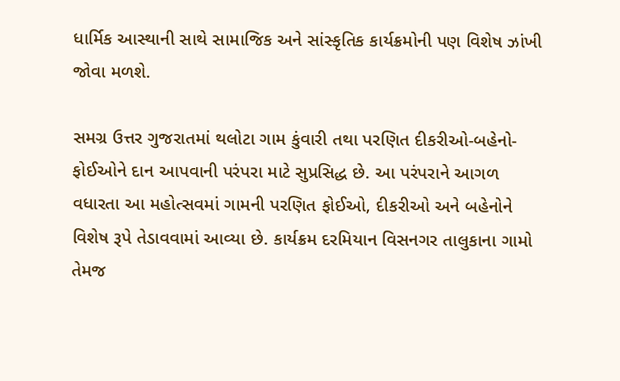ધાર્મિક આસ્થાની સાથે સામાજિક અને સાંસ્કૃતિક કાર્યક્રમોની પણ વિશેષ ઝાંખી જોવા મળશે.

સમગ્ર ઉત્તર ગુજરાતમાં થલોટા ગામ કુંવારી તથા પરણિત દીકરીઓ-બહેનો-ફોઈઓને દાન આપવાની પરંપરા માટે સુપ્રસિદ્ધ છે. આ પરંપરાને આગળ વધારતા આ મહોત્સવમાં ગામની પરણિત ફોઈઓ, દીકરીઓ અને બહેનોને વિશેષ રૂપે તેડાવવામાં આવ્યા છે. કાર્યક્રમ દરમિયાન વિસનગર તાલુકાના ગામો તેમજ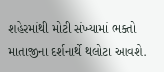શહેરમાંથી મોટી સંખ્યામાં ભક્તો માતાજીના દર્શનાર્થે થલોટા આવશે.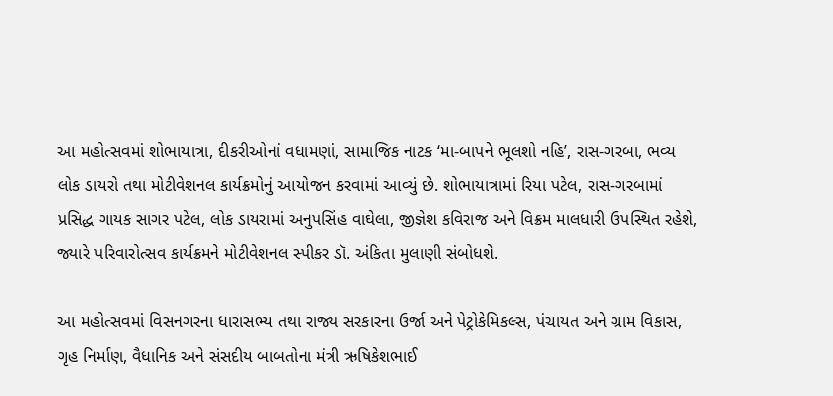આ મહોત્સવમાં શોભાયાત્રા, દીકરીઓનાં વધામણાં, સામાજિક નાટક ‘મા-બાપને ભૂલશો નહિ’, રાસ-ગરબા, ભવ્ય લોક ડાયરો તથા મોટીવેશનલ કાર્યક્રમોનું આયોજન કરવામાં આવ્યું છે. શોભાયાત્રામાં રિયા પટેલ, રાસ-ગરબામાં પ્રસિદ્ધ ગાયક સાગર પટેલ, લોક ડાયરામાં અનુપસિંહ વાઘેલા, જીજ્ઞેશ કવિરાજ અને વિક્રમ માલધારી ઉપસ્થિત રહેશે, જ્યારે પરિવારોત્સવ કાર્યક્રમને મોટીવેશનલ સ્પીકર ડૉ. અંકિતા મુલાણી સંબોધશે.

આ મહોત્સવમાં વિસનગરના ધારાસભ્ય તથા રાજ્ય સરકારના ઉર્જા અને પેટ્રોકેમિકલ્સ, પંચાયત અને ગ્રામ વિકાસ, ગૃહ નિર્માણ, વૈધાનિક અને સંસદીય બાબતોના મંત્રી ઋષિકેશભાઈ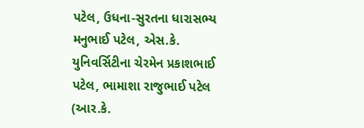પટેલ, ઉધના-સુરતના ધારાસભ્ય મનુભાઈ પટેલ, એસ.કે. યુનિવર્સિટીના ચેરમેન પ્રકાશભાઈ પટેલ, ભામાશા રાજુભાઈ પટેલ (આર.કે.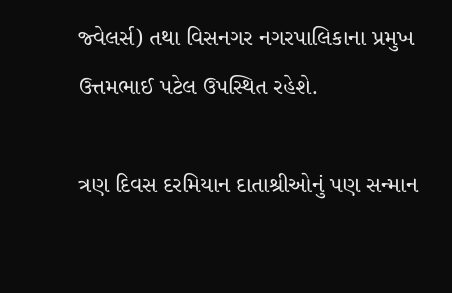જ્વેલર્સ) તથા વિસનગર નગરપાલિકાના પ્રમુખ ઉત્તમભાઈ પટેલ ઉપસ્થિત રહેશે.

ત્રણ દિવસ દરમિયાન દાતાશ્રીઓનું પણ સન્માન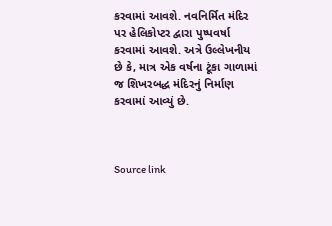કરવામાં આવશે. નવનિર્મિત મંદિર પર હેલિકોપ્ટર દ્વારા પુષ્પવર્ષા કરવામાં આવશે. અત્રે ઉલ્લેખનીય છે કે, માત્ર એક વર્ષના ટૂંકા ગાળામાં જ શિખરબદ્ધ મંદિરનું નિર્માણ કરવામાં આવ્યું છે.



Source link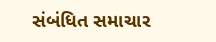સંબંધિત સમાચાર